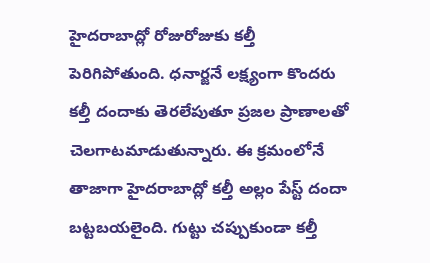హైదరాబాద్లో రోజురోజుకు కల్తీ పెరిగిపోతుంది. ధనార్జనే లక్ష్యంగా కొందరు కల్తీ దందాకు తెరలేపుతూ ప్రజల ప్రాణాలతో చెలగాటమాడుతున్నారు. ఈ క్రమంలోనే తాజాగా హైదరాబాద్లో కల్తీ అల్లం పేస్ట్ దందా బట్టబయలైంది. గుట్టు చప్పుకుండా కల్తీ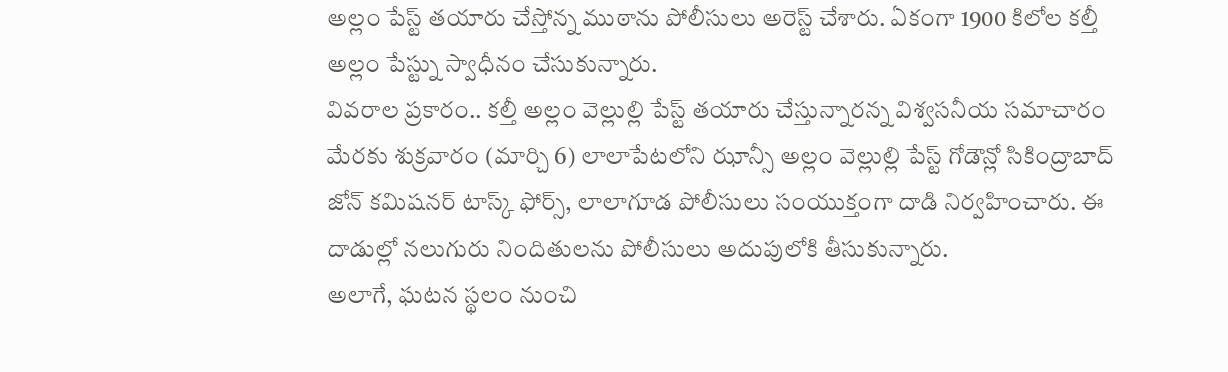అల్లం పేస్ట్ తయారు చేస్తోన్న ముఠాను పోలీసులు అరెస్ట్ చేశారు. ఏకంగా 1900 కిలోల కల్తీ అల్లం పేస్ట్ను స్వాధీనం చేసుకున్నారు.
వివరాల ప్రకారం.. కల్తీ అల్లం వెల్లుల్లి పేస్ట్ తయారు చేస్తున్నారన్న విశ్వసనీయ సమాచారం మేరకు శుక్రవారం (మార్చి 6) లాలాపేటలోని ఝాన్సీ అల్లం వెల్లుల్లి పేస్ట్ గోడౌన్లో సికింద్రాబాద్ జోన్ కమిషనర్ టాస్క్ ఫోర్స్, లాలాగూడ పోలీసులు సంయుక్తంగా దాడి నిర్వహించారు. ఈ దాడుల్లో నలుగురు నిందితులను పోలీసులు అదుపులోకి తీసుకున్నారు.
అలాగే, ఘటన స్థలం నుంచి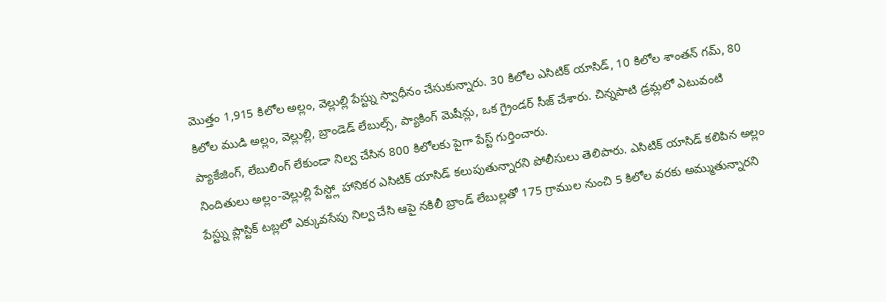మొత్తం 1,915 కిలోల అల్లం, వెల్లుల్లి పేస్ట్ను స్వాధీనం చేసుకున్నారు. 30 కిలోల ఎసిటిక్ యాసిడ్, 10 కిలోల శాంతన్ గమ్, 80 కిలోల ముడి అల్లం, వెల్లుల్లి, బ్రాండెడ్ లేబుల్స్, ప్యాకింగ్ మెషీన్లు, ఒక గ్రైండర్ సీజ్ చేశారు. చిన్నపాటి డ్రమ్లలో ఎటువంటి ప్యాకేజింగ్, లేబులింగ్ లేకుండా నిల్వ చేసిన 800 కిలోలకు పైగా పేస్ట్ గుర్తించారు.
నిందితులు అల్లం-వెల్లుల్లి పేస్ట్లో హానికర ఎసిటిక్ యాసిడ్ కలుపుతున్నారని పోలీసులు తెలిపారు. ఎసిటిక్ యాసిడ్ కలిపిన అల్లం పేస్ట్ను ప్లాస్టిక్ టబ్లలో ఎక్కువసేపు నిల్వ చేసి ఆపై నకిలీ బ్రాండ్ లేబుల్లతో 175 గ్రాముల నుంచి 5 కిలోల వరకు అమ్ముతున్నారని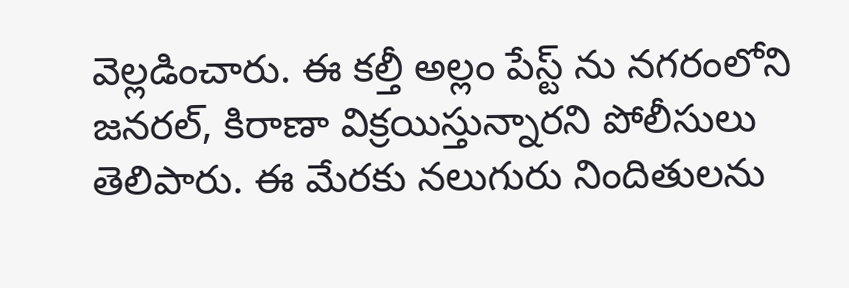వెల్లడించారు. ఈ కల్తీ అల్లం పేస్ట్ ను నగరంలోని జనరల్, కిరాణా విక్రయిస్తున్నారని పోలీసులు తెలిపారు. ఈ మేరకు నలుగురు నిందితులను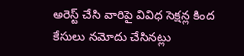అరెస్ట్ చేసి వారిపై వివిధ సెక్షన్ల కింద కేసులు నమోదు చేసినట్లు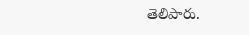తెలిపారు.